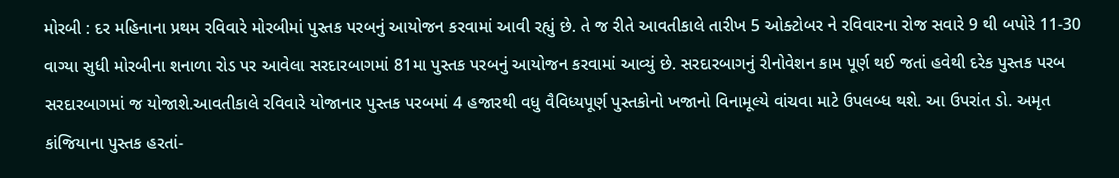મોરબી : દર મહિનાના પ્રથમ રવિવારે મોરબીમાં પુસ્તક પરબનું આયોજન કરવામાં આવી રહ્યું છે. તે જ રીતે આવતીકાલે તારીખ 5 ઓક્ટોબર ને રવિવારના રોજ સવારે 9 થી બપોરે 11-30 વાગ્યા સુધી મોરબીના શનાળા રોડ પર આવેલા સરદારબાગમાં 81મા પુસ્તક પરબનું આયોજન કરવામાં આવ્યું છે. સરદારબાગનું રીનોવેશન કામ પૂર્ણ થઈ જતાં હવેથી દરેક પુસ્તક પરબ સરદારબાગમાં જ યોજાશે.આવતીકાલે રવિવારે યોજાનાર પુસ્તક પરબમાં 4 હજારથી વધુ વૈવિધ્યપૂર્ણ પુસ્તકોનો ખજાનો વિનામૂલ્યે વાંચવા માટે ઉપલબ્ધ થશે. આ ઉપરાંત ડો. અમૃત કાંજિયાના પુસ્તક હરતાં-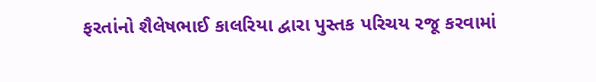ફરતાંનો શૈલેષભાઈ કાલરિયા દ્વારા પુસ્તક પરિચય રજૂ કરવામાં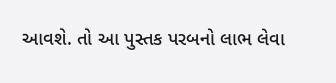આવશે. તો આ પુસ્તક પરબનો લાભ લેવા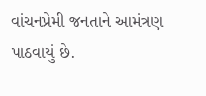વાંચનપ્રેમી જનતાને આમંત્રણ પાઠવાયું છે.